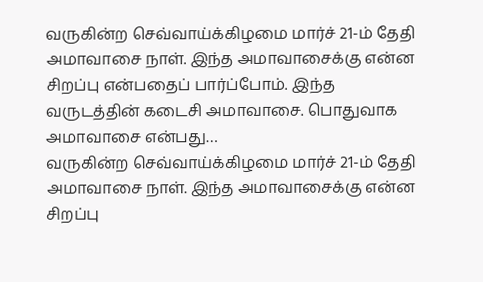வருகின்ற செவ்வாய்க்கிழமை மார்ச் 21-ம் தேதி அமாவாசை நாள். இந்த அமாவாசைக்கு என்ன சிறப்பு என்பதைப் பார்ப்போம். இந்த வருடத்தின் கடைசி அமாவாசை. பொதுவாக அமாவாசை என்பது…
வருகின்ற செவ்வாய்க்கிழமை மார்ச் 21-ம் தேதி அமாவாசை நாள். இந்த அமாவாசைக்கு என்ன சிறப்பு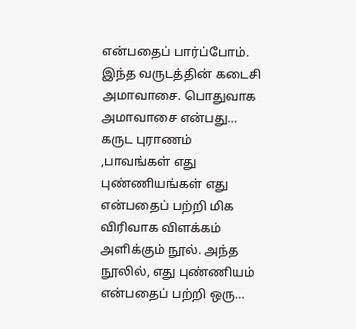என்பதைப் பார்ப்போம். இந்த வருடத்தின் கடைசி அமாவாசை. பொதுவாக அமாவாசை என்பது…
கருட புராணம் ,பாவங்கள் எது புண்ணியங்கள் எது என்பதைப் பற்றி மிக விரிவாக விளக்கம் அளிக்கும் நூல். அந்த நூலில், எது புண்ணியம் என்பதைப் பற்றி ஒரு…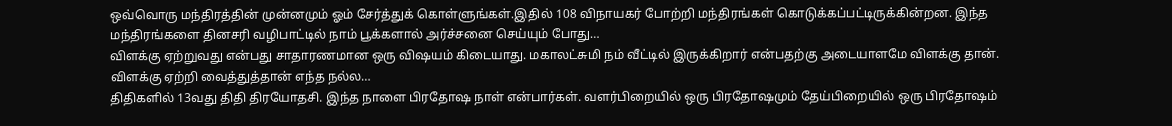ஒவ்வொரு மந்திரத்தின் முன்னமும் ஓம் சேர்த்துக் கொள்ளுங்கள்.இதில் 108 விநாயகர் போற்றி மந்திரங்கள் கொடுக்கப்பட்டிருக்கின்றன. இந்த மந்திரங்களை தினசரி வழிபாட்டில் நாம் பூக்களால் அர்ச்சனை செய்யும் போது…
விளக்கு ஏற்றுவது என்பது சாதாரணமான ஒரு விஷயம் கிடையாது. மகாலட்சுமி நம் வீட்டில் இருக்கிறார் என்பதற்கு அடையாளமே விளக்கு தான். விளக்கு ஏற்றி வைத்துத்தான் எந்த நல்ல…
திதிகளில் 13வது திதி திரயோதசி. இந்த நாளை பிரதோஷ நாள் என்பார்கள். வளர்பிறையில் ஒரு பிரதோஷமும் தேய்பிறையில் ஒரு பிரதோஷம்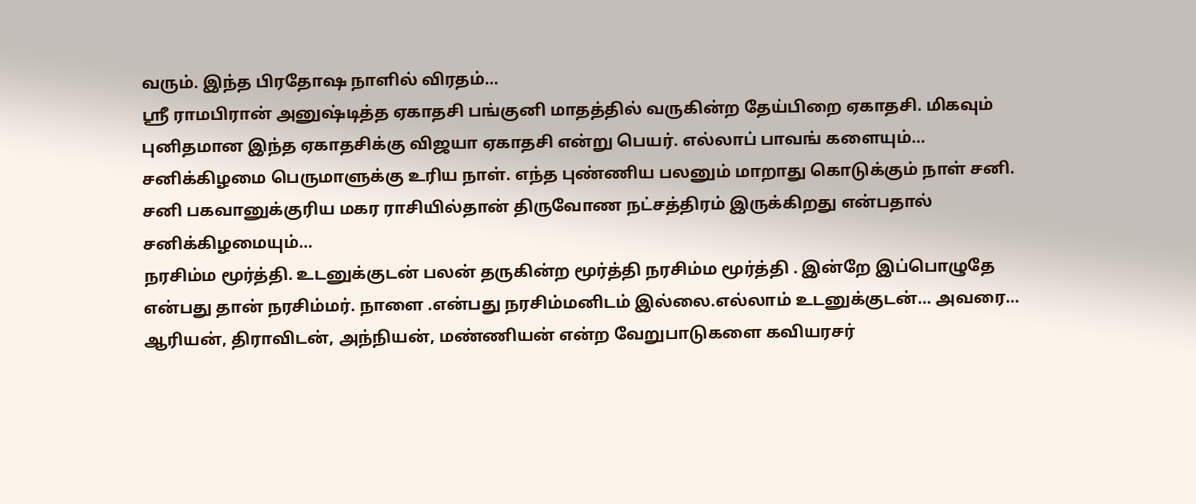வரும். இந்த பிரதோஷ நாளில் விரதம்…
ஸ்ரீ ராமபிரான் அனுஷ்டித்த ஏகாதசி பங்குனி மாதத்தில் வருகின்ற தேய்பிறை ஏகாதசி. மிகவும் புனிதமான இந்த ஏகாதசிக்கு விஜயா ஏகாதசி என்று பெயர். எல்லாப் பாவங் களையும்…
சனிக்கிழமை பெருமாளுக்கு உரிய நாள். எந்த புண்ணிய பலனும் மாறாது கொடுக்கும் நாள் சனி. சனி பகவானுக்குரிய மகர ராசியில்தான் திருவோண நட்சத்திரம் இருக்கிறது என்பதால் சனிக்கிழமையும்…
நரசிம்ம மூர்த்தி. உடனுக்குடன் பலன் தருகின்ற மூர்த்தி நரசிம்ம மூர்த்தி . இன்றே இப்பொழுதே என்பது தான் நரசிம்மர். நாளை .என்பது நரசிம்மனிடம் இல்லை.எல்லாம் உடனுக்குடன்… அவரை…
ஆரியன், திராவிடன், அந்நியன், மண்ணியன் என்ற வேறுபாடுகளை கவியரசர்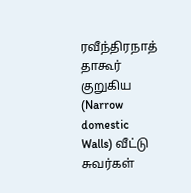ரவீந்திரநாத் தாகூர் குறுகிய (Narrow domestic Walls) வீட்டு சுவர்கள்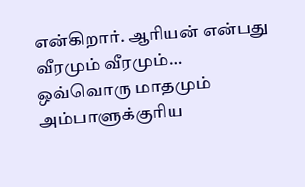என்கிறார். ஆரியன் என்பது வீரமும் வீரமும்…
ஒவ்வொரு மாதமும் அம்பாளுக்குரிய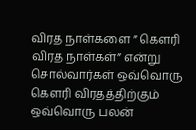விரத நாள்களை ” கௌரி விரத நாள்கள்” என்று சொல்வார்கள் ஒவ்வொரு கௌரி விரதத்திற்கும் ஒவ்வொரு பலன்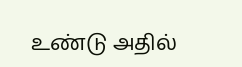உண்டு அதில்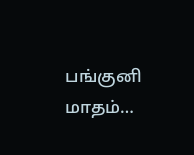பங்குனி மாதம்…